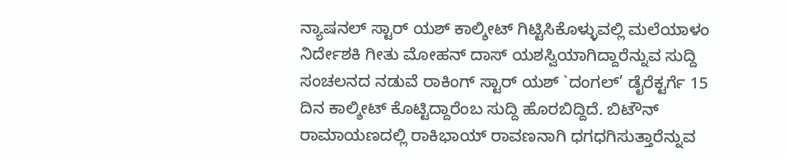ನ್ಯಾಷನಲ್ ಸ್ಟಾರ್ ಯಶ್ ಕಾಲ್ಶೀಟ್ ಗಿಟ್ಟಿಸಿಕೊಳ್ಳುವಲ್ಲಿ ಮಲೆಯಾಳಂ ನಿರ್ದೇಶಕಿ ಗೀತು ಮೋಹನ್ ದಾಸ್ ಯಶಸ್ವಿಯಾಗಿದ್ದಾರೆನ್ನುವ ಸುದ್ದಿ ಸಂಚಲನದ ನಡುವೆ ರಾಕಿಂಗ್ ಸ್ಟಾರ್ ಯಶ್ `ದಂಗಲ್’ ಡೈರೆಕ್ಟರ್ಗೆ 15 ದಿನ ಕಾಲ್ಶೀಟ್ ಕೊಟ್ಟಿದ್ದಾರೆಂಬ ಸುದ್ದಿ ಹೊರಬಿದ್ದಿದೆ. ಬಿಟೌನ್ ರಾಮಾಯಣದಲ್ಲಿ ರಾಕಿಭಾಯ್ ರಾವಣನಾಗಿ ಧಗಧಗಿಸುತ್ತಾರೆನ್ನುವ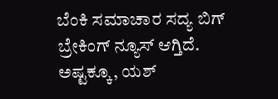ಬೆಂಕಿ ಸಮಾಚಾರ ಸದ್ಯ ಬಿಗ್ ಬ್ರೇಕಿಂಗ್ ನ್ಯೂಸ್ ಆಗ್ತಿದೆ. ಅಷ್ಟಕ್ಕೂ, ಯಶ್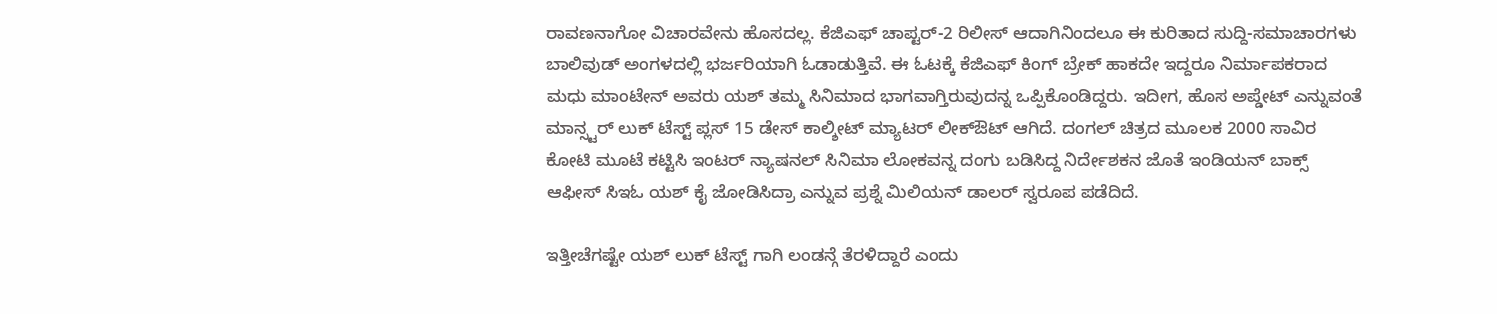ರಾವಣನಾಗೋ ವಿಚಾರವೇನು ಹೊಸದಲ್ಲ. ಕೆಜಿಎಫ್ ಚಾಪ್ಟರ್-2 ರಿಲೀಸ್ ಆದಾಗಿನಿಂದಲೂ ಈ ಕುರಿತಾದ ಸುದ್ದಿ-ಸಮಾಚಾರಗಳು ಬಾಲಿವುಡ್ ಅಂಗಳದಲ್ಲಿ ಭರ್ಜರಿಯಾಗಿ ಓಡಾಡುತ್ತಿವೆ. ಈ ಓಟಕ್ಕೆ ಕೆಜಿಎಫ್ ಕಿಂಗ್ ಬ್ರೇಕ್ ಹಾಕದೇ ಇದ್ದರೂ ನಿರ್ಮಾಪಕರಾದ ಮಧು ಮಾಂಟೇನ್ ಅವರು ಯಶ್ ತಮ್ಮ ಸಿನಿಮಾದ ಭಾಗವಾಗ್ತಿರುವುದನ್ನ ಒಪ್ಪಿಕೊಂಡಿದ್ದರು. ಇದೀಗ, ಹೊಸ ಅಪ್ಡೇಟ್ ಎನ್ನುವಂತೆ ಮಾನ್ಸ್ಟರ್ ಲುಕ್ ಟೆಸ್ಟ್ ಪ್ಲಸ್ 15 ಡೇಸ್ ಕಾಲ್ಶೀಟ್ ಮ್ಯಾಟರ್ ಲೀಕ್ಔಟ್ ಆಗಿದೆ. ದಂಗಲ್ ಚಿತ್ರದ ಮೂಲಕ 2000 ಸಾವಿರ ಕೋಟಿ ಮೂಟೆ ಕಟ್ಟಿಸಿ ಇಂಟರ್ ನ್ಯಾಷನಲ್ ಸಿನಿಮಾ ಲೋಕವನ್ನ ದಂಗು ಬಡಿಸಿದ್ದ ನಿರ್ದೇಶಕನ ಜೊತೆ ಇಂಡಿಯನ್ ಬಾಕ್ಸ್ ಆಫೀಸ್ ಸಿಇಓ ಯಶ್ ಕೈ ಜೋಡಿಸಿದ್ರಾ ಎನ್ನುವ ಪ್ರಶ್ನೆ ಮಿಲಿಯನ್ ಡಾಲರ್ ಸ್ವರೂಪ ಪಡೆದಿದೆ.

ಇತ್ತೀಚೆಗಷ್ಟೇ ಯಶ್ ಲುಕ್ ಟೆಸ್ಟ್ ಗಾಗಿ ಲಂಡನ್ಗೆ ತೆರಳಿದ್ದಾರೆ ಎಂದು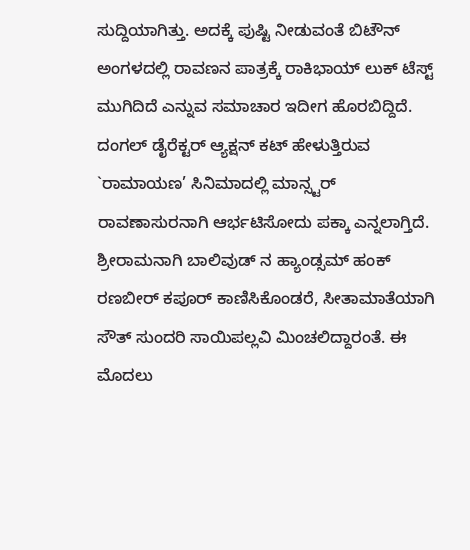ಸುದ್ದಿಯಾಗಿತ್ತು. ಅದಕ್ಕೆ ಪುಷ್ಟಿ ನೀಡುವಂತೆ ಬಿಟೌನ್ ಅಂಗಳದಲ್ಲಿ ರಾವಣನ ಪಾತ್ರಕ್ಕೆ ರಾಕಿಭಾಯ್ ಲುಕ್ ಟೆಸ್ಟ್ ಮುಗಿದಿದೆ ಎನ್ನುವ ಸಮಾಚಾರ ಇದೀಗ ಹೊರಬಿದ್ದಿದೆ. ದಂಗಲ್ ಡೈರೆಕ್ಟರ್ ಆ್ಯಕ್ಷನ್ ಕಟ್ ಹೇಳುತ್ತಿರುವ `ರಾಮಾಯಣ’ ಸಿನಿಮಾದಲ್ಲಿ ಮಾನ್ಸ್ಟರ್ ರಾವಣಾಸುರನಾಗಿ ಆರ್ಭಟಿಸೋದು ಪಕ್ಕಾ ಎನ್ನಲಾಗ್ತಿದೆ. ಶ್ರೀರಾಮನಾಗಿ ಬಾಲಿವುಡ್ ನ ಹ್ಯಾಂಡ್ಸಮ್ ಹಂಕ್ ರಣಬೀರ್ ಕಪೂರ್ ಕಾಣಿಸಿಕೊಂಡರೆ, ಸೀತಾಮಾತೆಯಾಗಿ ಸೌತ್ ಸುಂದರಿ ಸಾಯಿಪಲ್ಲವಿ ಮಿಂಚಲಿದ್ದಾರಂತೆ. ಈ ಮೊದಲು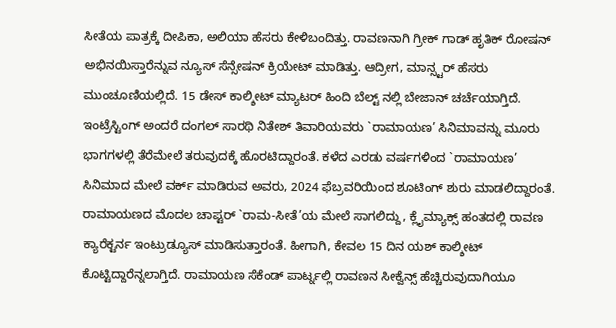ಸೀತೆಯ ಪಾತ್ರಕ್ಕೆ ದೀಪಿಕಾ, ಅಲಿಯಾ ಹೆಸರು ಕೇಳಿಬಂದಿತ್ತು. ರಾವಣನಾಗಿ ಗ್ರೀಕ್ ಗಾಡ್ ಹೃತಿಕ್ ರೋಷನ್ ಅಭಿನಯಿಸ್ತಾರೆನ್ನುವ ನ್ಯೂಸ್ ಸೆನ್ಸೇಷನ್ ಕ್ರಿಯೇಟ್ ಮಾಡಿತ್ತು. ಆದ್ರೀಗ, ಮಾನ್ಸ್ಟರ್ ಹೆಸರು ಮುಂಚೂಣಿಯಲ್ಲಿದೆ. 15 ಡೇಸ್ ಕಾಲ್ಶೀಟ್ ಮ್ಯಾಟರ್ ಹಿಂದಿ ಬೆಲ್ಟ್ ನಲ್ಲಿ ಬೇಜಾನ್ ಚರ್ಚೆಯಾಗ್ತಿದೆ.
ಇಂಟ್ರೆಸ್ಟಿಂಗ್ ಅಂದರೆ ದಂಗಲ್ ಸಾರಥಿ ನಿತೇಶ್ ತಿವಾರಿಯವರು `ರಾಮಾಯಣ’ ಸಿನಿಮಾವನ್ನು ಮೂರು ಭಾಗಗಳಲ್ಲಿ ತೆರೆಮೇಲೆ ತರುವುದಕ್ಕೆ ಹೊರಟಿದ್ದಾರಂತೆ. ಕಳೆದ ಎರಡು ವರ್ಷಗಳಿಂದ `ರಾಮಾಯಣ’ ಸಿನಿಮಾದ ಮೇಲೆ ವರ್ಕ್ ಮಾಡಿರುವ ಅವರು, 2024 ಫೆಬ್ರವರಿಯಿಂದ ಶೂಟಿಂಗ್ ಶುರು ಮಾಡಲಿದ್ದಾರಂತೆ. ರಾಮಾಯಣದ ಮೊದಲ ಚಾಪ್ಟರ್ `ರಾಮ-ಸೀತೆ’ಯ ಮೇಲೆ ಸಾಗಲಿದ್ದು, ಕ್ಲೈಮ್ಯಾಕ್ಸ್ ಹಂತದಲ್ಲಿ ರಾವಣ ಕ್ಯಾರೆಕ್ಟರ್ನ ಇಂಟ್ರುಡ್ಯೂಸ್ ಮಾಡಿಸುತ್ತಾರಂತೆ. ಹೀಗಾಗಿ, ಕೇವಲ 15 ದಿನ ಯಶ್ ಕಾಲ್ಶೀಟ್ ಕೊಟ್ಟಿದ್ದಾರೆನ್ನಲಾಗ್ತಿದೆ. ರಾಮಾಯಣ ಸೆಕೆಂಡ್ ಪಾರ್ಟ್ನಲ್ಲಿ ರಾವಣನ ಸೀಕ್ವೆನ್ಸ್ ಹೆಚ್ಚಿರುವುದಾಗಿಯೂ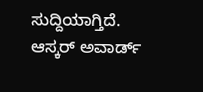ಸುದ್ದಿಯಾಗ್ತಿದೆ. ಆಸ್ಕರ್ ಅವಾರ್ಡ್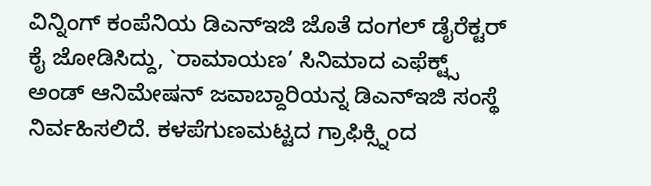ವಿನ್ನಿಂಗ್ ಕಂಪೆನಿಯ ಡಿಎನ್ಇಜಿ ಜೊತೆ ದಂಗಲ್ ಡೈರೆಕ್ಟರ್ ಕೈ ಜೋಡಿಸಿದ್ದು, `ರಾಮಾಯಣ’ ಸಿನಿಮಾದ ಎಫೆಕ್ಟ್ಸ್ ಅಂಡ್ ಆನಿಮೇಷನ್ ಜವಾಬ್ದಾರಿಯನ್ನ ಡಿಎನ್ಇಜಿ ಸಂಸ್ಥೆ ನಿರ್ವಹಿಸಲಿದೆ. ಕಳಪೆಗುಣಮಟ್ಟದ ಗ್ರಾಫಿಕ್ಸ್ನಿಂದ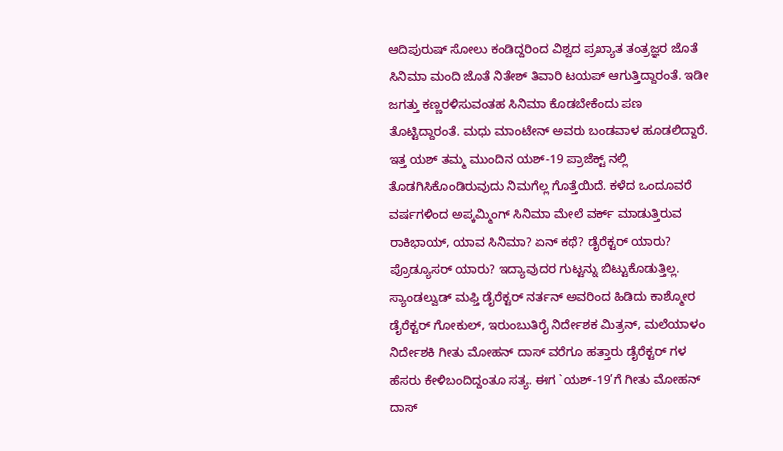ಆದಿಪುರುಷ್ ಸೋಲು ಕಂಡಿದ್ದರಿಂದ ವಿಶ್ವದ ಪ್ರಖ್ಯಾತ ತಂತ್ರಜ್ಞರ ಜೊತೆ ಸಿನಿಮಾ ಮಂದಿ ಜೊತೆ ನಿತೇಶ್ ತಿವಾರಿ ಟಯಪ್ ಆಗುತ್ತಿದ್ದಾರಂತೆ. ಇಡೀ ಜಗತ್ತು ಕಣ್ಣರಳಿಸುವಂತಹ ಸಿನಿಮಾ ಕೊಡಬೇಕೆಂದು ಪಣ ತೊಟ್ಟಿದ್ದಾರಂತೆ. ಮಧು ಮಾಂಟೇನ್ ಅವರು ಬಂಡವಾಳ ಹೂಡಲಿದ್ದಾರೆ.
ಇತ್ತ ಯಶ್ ತಮ್ಮ ಮುಂದಿನ ಯಶ್-19 ಪ್ರಾಜೆಕ್ಟ್ ನಲ್ಲಿ ತೊಡಗಿಸಿಕೊಂಡಿರುವುದು ನಿಮಗೆಲ್ಲ ಗೊತ್ತೆಯಿದೆ. ಕಳೆದ ಒಂದೂವರೆ ವರ್ಷಗಳಿಂದ ಅಪ್ಕಮ್ಮಿಂಗ್ ಸಿನಿಮಾ ಮೇಲೆ ವರ್ಕ್ ಮಾಡುತ್ತಿರುವ ರಾಕಿಭಾಯ್, ಯಾವ ಸಿನಿಮಾ? ಏನ್ ಕಥೆ? ಡೈರೆಕ್ಟರ್ ಯಾರು? ಪ್ರೊಡ್ಯೂಸರ್ ಯಾರು? ಇದ್ಯಾವುದರ ಗುಟ್ಟನ್ನು ಬಿಟ್ಟುಕೊಡುತ್ತಿಲ್ಲ. ಸ್ಯಾಂಡಲ್ವುಡ್ ಮಫ್ತಿ ಡೈರೆಕ್ಟರ್ ನರ್ತನ್ ಅವರಿಂದ ಹಿಡಿದು ಕಾಶ್ಮೋರ ಡೈರೆಕ್ಟರ್ ಗೋಕುಲ್, ಇರುಂಬುತಿರೈ ನಿರ್ದೇಶಕ ಮಿತ್ರನ್, ಮಲೆಯಾಳಂ ನಿರ್ದೇಶಕಿ ಗೀತು ಮೋಹನ್ ದಾಸ್ ವರೆಗೂ ಹತ್ತಾರು ಡೈರೆಕ್ಟರ್ ಗಳ ಹೆಸರು ಕೇಳಿಬಂದಿದ್ದಂತೂ ಸತ್ಯ. ಈಗ `ಯಶ್-19’ಗೆ ಗೀತು ಮೋಹನ್ ದಾಸ್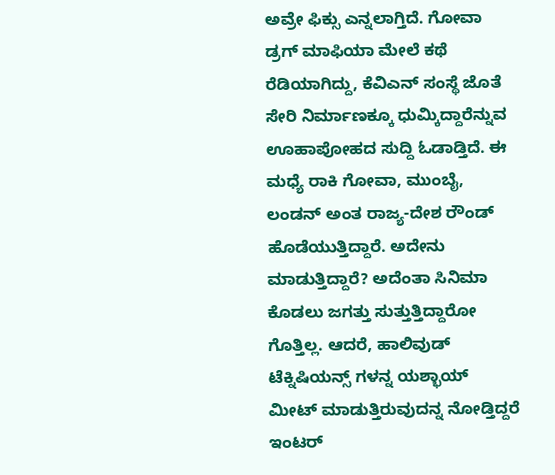ಅವ್ರೇ ಫಿಕ್ಸು ಎನ್ನಲಾಗ್ತಿದೆ. ಗೋವಾ ಡ್ರಗ್ ಮಾಫಿಯಾ ಮೇಲೆ ಕಥೆ ರೆಡಿಯಾಗಿದ್ದು, ಕೆವಿಎನ್ ಸಂಸ್ಥೆ ಜೊತೆ ಸೇರಿ ನಿರ್ಮಾಣಕ್ಕೂ ಧುಮ್ಕಿದ್ದಾರೆನ್ನುವ ಊಹಾಪೋಹದ ಸುದ್ದಿ ಓಡಾಡ್ತಿದೆ. ಈ ಮಧ್ಯೆ ರಾಕಿ ಗೋವಾ, ಮುಂಬೈ, ಲಂಡನ್ ಅಂತ ರಾಜ್ಯ-ದೇಶ ರೌಂಡ್ ಹೊಡೆಯುತ್ತಿದ್ದಾರೆ. ಅದೇನು ಮಾಡುತ್ತಿದ್ದಾರೆ? ಅದೆಂತಾ ಸಿನಿಮಾ ಕೊಡಲು ಜಗತ್ತು ಸುತ್ತುತ್ತಿದ್ದಾರೋ ಗೊತ್ತಿಲ್ಲ. ಆದರೆ, ಹಾಲಿವುಡ್ ಟೆಕ್ನಿಷಿಯನ್ಸ್ ಗಳನ್ನ ಯಶ್ಭಾಯ್ ಮೀಟ್ ಮಾಡುತ್ತಿರುವುದನ್ನ ನೋಡ್ತಿದ್ದರೆ ಇಂಟರ್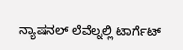ನ್ಯಾಷನಲ್ ಲೆವೆಲ್ನಲ್ಲಿ ಟಾರ್ಗೆಟ್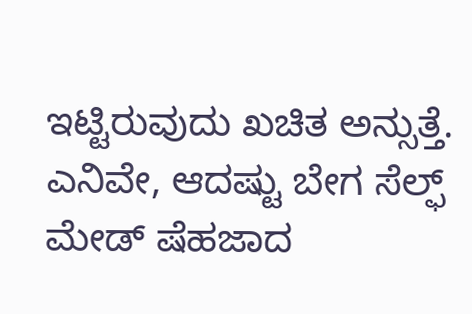ಇಟ್ಟಿರುವುದು ಖಚಿತ ಅನ್ಸುತ್ತೆ. ಎನಿವೇ, ಆದಷ್ಟು ಬೇಗ ಸೆಲ್ಫ್ ಮೇಡ್ ಷೆಹಜಾದ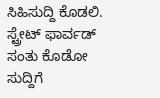ಸಿಹಿಸುದ್ದಿ ಕೊಡಲಿ. ಸ್ಟ್ರೇಟ್ ಫಾರ್ವಡ್ ಸಂತು ಕೊಡೋ ಸುದ್ದಿಗೆ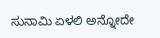ಸುನಾಮಿ ಏಳಲಿ ಅನ್ನೋದೇ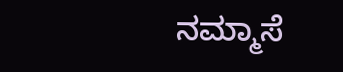ನಮ್ಮಾಸೆ